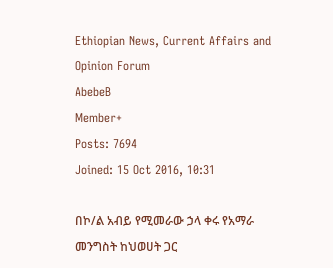Ethiopian News, Current Affairs and Opinion Forum
AbebeB
Member+
Posts: 7694
Joined: 15 Oct 2016, 10:31

በኮ/ል አብይ የሚመራው ኃላ ቀሩ የአማራ መንግስት ከህወሀት ጋር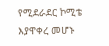የሚደራደር ኮሚቴ እያዋቀረ መሆኑ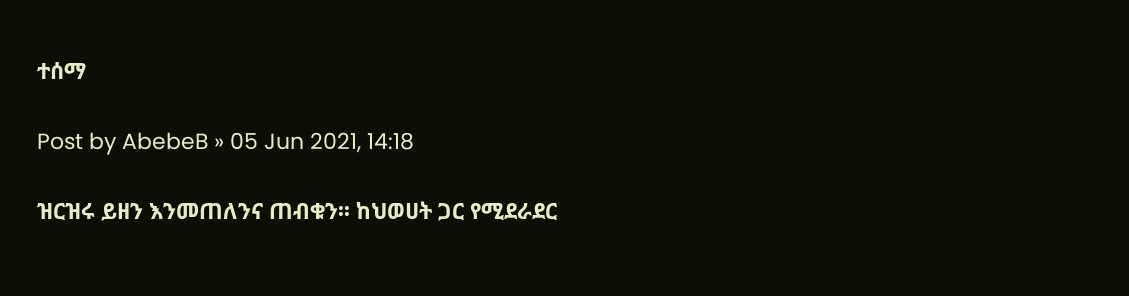ተሰማ

Post by AbebeB » 05 Jun 2021, 14:18

ዝርዝሩ ይዘን እንመጠለንና ጠብቁን፡፡ ከህወሀት ጋር የሚደራደር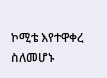ኮሚቴ እየተዋቀረ ስለመሆኑ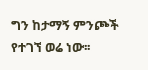ግን ከታማኝ ምንጮች የተገኘ ወሬ ነው፡፡